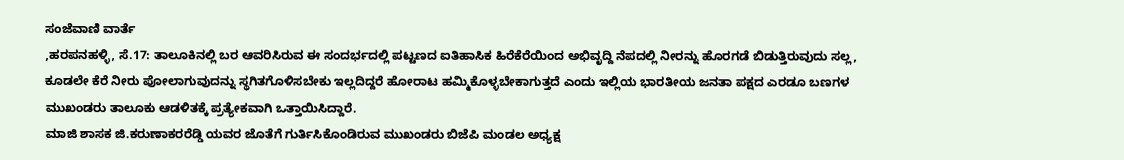ಸಂಜೆವಾಣಿ ವಾರ್ತೆ
,ಹರಪನಹಳ್ಳಿ, ಸೆ.17: ತಾಲೂಕಿನಲ್ಲಿ ಬರ ಆವರಿಸಿರುವ ಈ ಸಂದರ್ಭದಲ್ಲಿ ಪಟ್ಟಣದ ಐತಿಹಾಸಿಕ ಹಿರೆಕೆರೆಯಿಂದ ಅಭಿವೃದ್ದಿ ನೆಪದಲ್ಲಿ ನೀರನ್ನು ಹೊರಗಡೆ ಬಿಡುತ್ತಿರುವುದು ಸಲ್ಲ, ಕೂಡಲೇ ಕೆರೆ ನೀರು ಪೋಲಾಗುವುದನ್ನು ಸ್ಥಗಿತಗೊಳಿಸಬೇಕು ಇಲ್ಲದಿದ್ದರೆ ಹೋರಾಟ ಹಮ್ಮಿಕೊಳ್ಳಬೇಕಾಗುತ್ತದೆ ಎಂದು ಇಲ್ಲಿಯ ಭಾರತೀಯ ಜನತಾ ಪಕ್ಷದ ಎರಡೂ ಬಣಗಳ ಮುಖಂಡರು ತಾಲೂಕು ಆಡಳಿತಕ್ಕೆ ಪ್ರತ್ಯೇಕವಾಗಿ ಒತ್ತಾಯಿಸಿದ್ದಾರೆ.
ಮಾಜಿ ಶಾಸಕ ಜಿ.ಕರುಣಾಕರರೆಡ್ಡಿ ಯವರ ಜೊತೆಗೆ ಗುರ್ತಿಸಿಕೊಂಡಿರುವ ಮುಖಂಡರು ಬಿಜೆಪಿ ಮಂಡಲ ಅಧ್ಯಕ್ಷ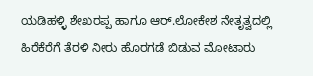ಯಡಿಹಳ್ಳಿ ಶೇಖರಪ್ಪ ಹಾಗೂ ಆರ್.ಲೋಕೇಶ ನೇತೃತ್ವದಲ್ಲಿ ಹಿರೆಕೆರೆಗೆ ತೆರಳಿ ನೀರು ಹೊರಗಡೆ ಬಿಡುವ ಮೋಟಾರು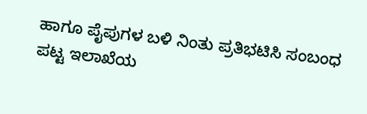ಹಾಗೂ ಪೈಪುಗಳ ಬಳಿ ನಿಂತು ಪ್ರತಿಭಟಿಸಿ ಸಂಬಂಧ ಪಟ್ಟ ಇಲಾಖೆಯ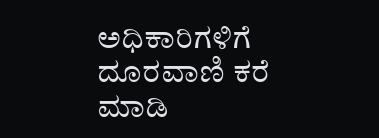ಅಧಿಕಾರಿಗಳಿಗೆ ದೂರವಾಣಿ ಕರೆ ಮಾಡಿ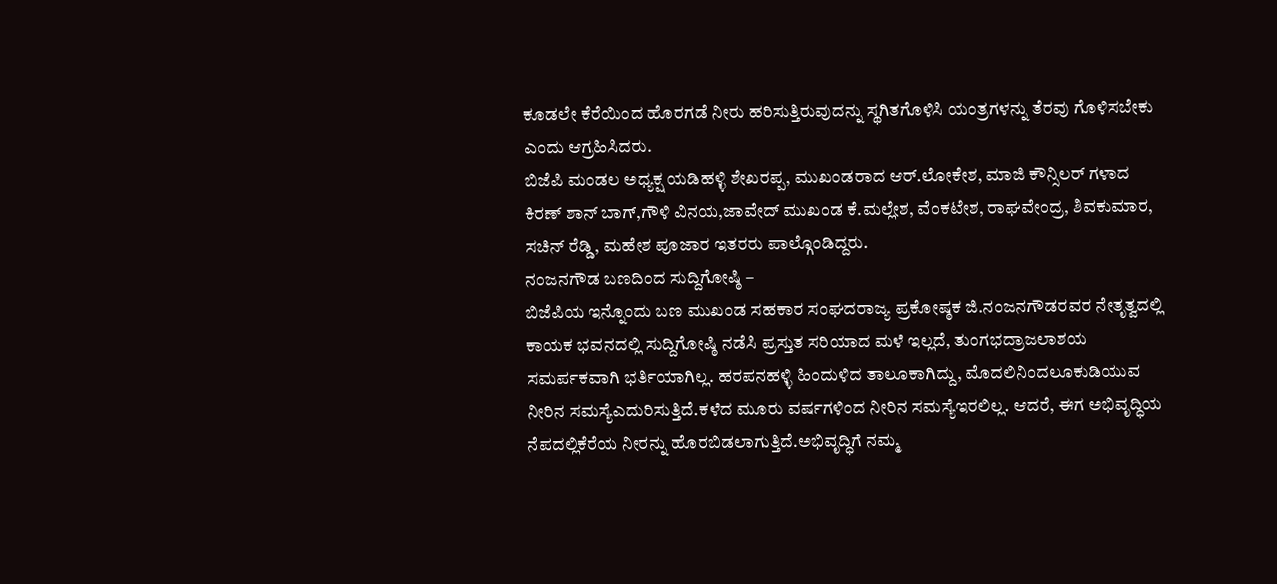ಕೂಡಲೇ ಕೆರೆಯಿಂದ ಹೊರಗಡೆ ನೀರು ಹರಿಸುತ್ತಿರುವುದನ್ನು ಸ್ಥಗಿತಗೊಳಿಸಿ ಯಂತ್ರಗಳನ್ನು ತೆರವು ಗೊಳಿಸಬೇಕು ಎಂದು ಆಗ್ರಹಿಸಿದರು.
ಬಿಜೆಪಿ ಮಂಡಲ ಅಧ್ಯಕ್ಷ ಯಡಿಹಳ್ಳಿ ಶೇಖರಪ್ಪ, ಮುಖಂಡರಾದ ಆರ್.ಲೋಕೇಶ, ಮಾಜಿ ಕೌನ್ಸಿಲರ್ ಗಳಾದ ಕಿರಣ್ ಶಾನ್ ಬಾಗ್,ಗೌಳಿ ವಿನಯ,ಜಾವೇದ್ ಮುಖಂಡ ಕೆ.ಮಲ್ಲೇಶ, ವೆಂಕಟೇಶ, ರಾಘವೇಂದ್ರ, ಶಿವಕುಮಾರ, ಸಚಿನ್ ರೆಡ್ಡಿ, ಮಹೇಶ ಪೂಜಾರ ಇತರರು ಪಾಲ್ಗೊಂಡಿದ್ದರು.
ನಂಜನಗೌಡ ಬಣದಿಂದ ಸುದ್ದಿಗೋಷ್ಠಿ –
ಬಿಜೆಪಿಯ ಇನ್ನೊಂದು ಬಣ ಮುಖಂಡ ಸಹಕಾರ ಸಂಘದರಾಜ್ಯ ಪ್ರಕೋಷ್ಠಕ ಜಿ.ನಂಜನಗೌಡರವರ ನೇತೃತ್ವದಲ್ಲಿ ಕಾಯಕ ಭವನದಲ್ಲಿ ಸುದ್ದಿಗೋಷ್ಠಿ ನಡೆಸಿ ಪ್ರಸ್ತುತ ಸರಿಯಾದ ಮಳೆ ಇಲ್ಲದೆ, ತುಂಗಭದ್ರಾಜಲಾಶಯ ಸಮರ್ಪಕವಾಗಿ ಭರ್ತಿಯಾಗಿಲ್ಲ. ಹರಪನಹಳ್ಳಿ ಹಿಂದುಳಿದ ತಾಲೂಕಾಗಿದ್ದು, ಮೊದಲಿನಿಂದಲೂಕುಡಿಯುವ ನೀರಿನ ಸಮಸ್ಯೆಎದುರಿಸುತ್ತಿದೆ.ಕಳೆದ ಮೂರು ವರ್ಷಗಳಿಂದ ನೀರಿನ ಸಮಸ್ಯೆಇರಲಿಲ್ಲ. ಆದರೆ, ಈಗ ಅಭಿವೃದ್ಧಿಯ ನೆಪದಲ್ಲಿಕೆರೆಯ ನೀರನ್ನು ಹೊರಬಿಡಲಾಗುತ್ತಿದೆ.ಅಭಿವೃದ್ಧಿಗೆ ನಮ್ಮ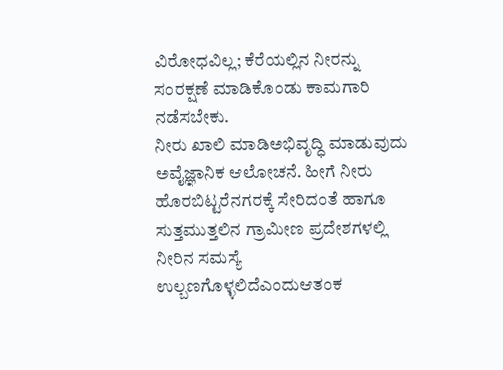ವಿರೋಧವಿಲ್ಲ; ಕೆರೆಯಲ್ಲಿನ ನೀರನ್ನು ಸಂರಕ್ಷಣೆ ಮಾಡಿಕೊಂಡು ಕಾಮಗಾರಿ ನಡೆಸಬೇಕು.
ನೀರು ಖಾಲಿ ಮಾಡಿಅಭಿವೃದ್ಧಿ ಮಾಡುವುದು ಅವೈಜ್ಞಾನಿಕ ಆಲೋಚನೆ. ಹೀಗೆ ನೀರು ಹೊರಬಿಟ್ಟರೆನಗರಕ್ಕೆ ಸೇರಿದಂತೆ ಹಾಗೂ ಸುತ್ತಮುತ್ತಲಿನ ಗ್ರಾಮೀಣ ಪ್ರದೇಶಗಳಲ್ಲಿ ನೀರಿನ ಸಮಸ್ಯೆ ಉಲ್ಬಣಗೊಳ್ಳಲಿದೆಎಂದುಆತಂಕ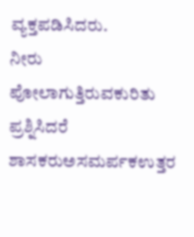ವ್ಯಕ್ತಪಡಿಸಿದರು.
ನೀರು ಪೋಲಾಗುತ್ತಿರುವಕುರಿತು ಪ್ರಶ್ನಿಸಿದರೆ ಶಾಸಕರುಅಸಮರ್ಪಕಉತ್ತರ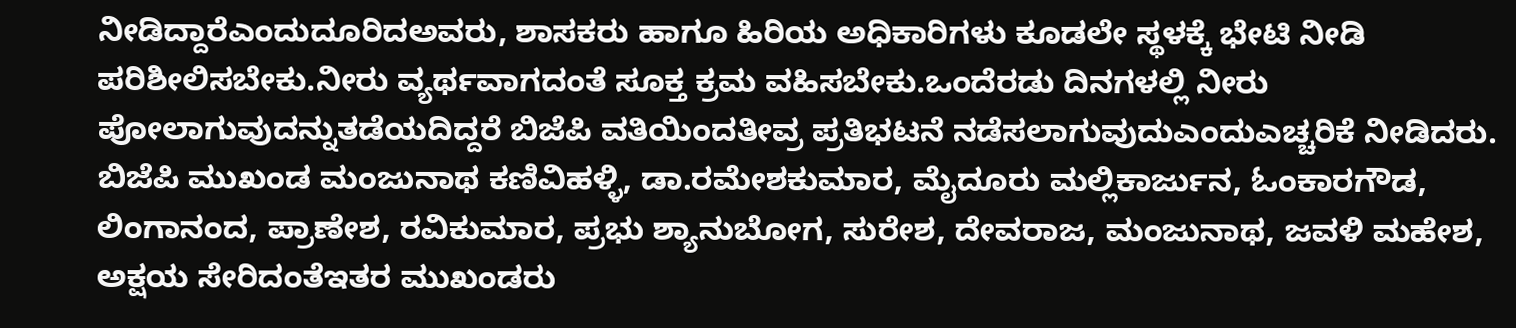ನೀಡಿದ್ದಾರೆಎಂದುದೂರಿದಅವರು, ಶಾಸಕರು ಹಾಗೂ ಹಿರಿಯ ಅಧಿಕಾರಿಗಳು ಕೂಡಲೇ ಸ್ಥಳಕ್ಕೆ ಭೇಟಿ ನೀಡಿ ಪರಿಶೀಲಿಸಬೇಕು.ನೀರು ವ್ಯರ್ಥವಾಗದಂತೆ ಸೂಕ್ತ ಕ್ರಮ ವಹಿಸಬೇಕು.ಒಂದೆರಡು ದಿನಗಳಲ್ಲಿ ನೀರು ಪೋಲಾಗುವುದನ್ನುತಡೆಯದಿದ್ದರೆ ಬಿಜೆಪಿ ವತಿಯಿಂದತೀವ್ರ ಪ್ರತಿಭಟನೆ ನಡೆಸಲಾಗುವುದುಎಂದುಎಚ್ಚರಿಕೆ ನೀಡಿದರು.
ಬಿಜೆಪಿ ಮುಖಂಡ ಮಂಜುನಾಥ ಕಣಿವಿಹಳ್ಳಿ, ಡಾ.ರಮೇಶಕುಮಾರ, ಮೈದೂರು ಮಲ್ಲಿಕಾರ್ಜುನ, ಓಂಕಾರಗೌಡ, ಲಿಂಗಾನಂದ, ಪ್ರಾಣೇಶ, ರವಿಕುಮಾರ, ಪ್ರಭು ಶ್ಯಾನುಬೋಗ, ಸುರೇಶ, ದೇವರಾಜ, ಮಂಜುನಾಥ, ಜವಳಿ ಮಹೇಶ, ಅಕ್ಷಯ ಸೇರಿದಂತೆಇತರ ಮುಖಂಡರು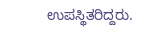ಉಪಸ್ಥಿತರಿದ್ದರು.